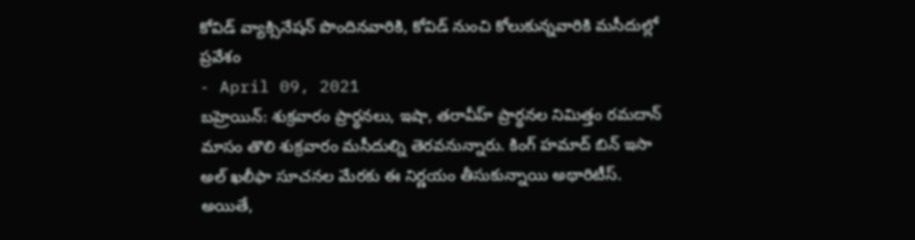కోవిడ్ వ్యాక్సినేషన్ పొందినవారికి, కోవిడ్ నుంచి కోలుకున్నవారికి మసీదుల్లో ప్రవేశం
- April 09, 2021
బహ్రెయిన్: శుక్రవారం ప్రార్థనలు, ఇషా, తరావీహ్ ప్రార్థనల నిమిత్తం రమదాన్ మాసం తొలి శుక్రవారం మసీదుల్ని తెరవనున్నారు. కింగ్ హమాద్ బిన్ ఇసా అల్ ఖలీఫా సూచనల మేరకు ఈ నిర్ణయం తీసుకున్నాయి అథారిటీస్. అయితే,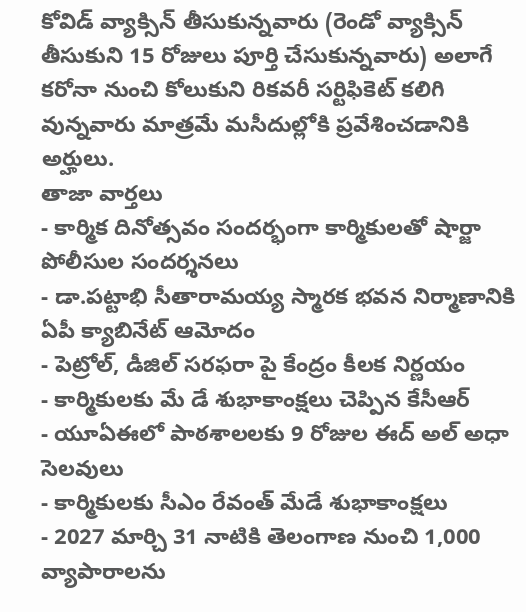కోవిడ్ వ్యాక్సిన్ తీసుకున్నవారు (రెండో వ్యాక్సిన్ తీసుకుని 15 రోజులు పూర్తి చేసుకున్నవారు) అలాగే కరోనా నుంచి కోలుకుని రికవరీ సర్టిఫికెట్ కలిగి వున్నవారు మాత్రమే మసీదుల్లోకి ప్రవేశించడానికి అర్హులు.
తాజా వార్తలు
- కార్మిక దినోత్సవం సందర్భంగా కార్మికులతో షార్జా పోలీసుల సందర్శనలు
- డా.పట్టాభి సీతారామయ్య స్మారక భవన నిర్మాణానికి ఏపీ క్యాబినేట్ ఆమోదం
- పెట్రోల్, డీజిల్ సరఫరా పై కేంద్రం కీలక నిర్ణయం
- కార్మికులకు మే డే శుభాకాంక్షలు చెప్పిన కేసీఆర్
- యూఏఈలో పాఠశాలలకు 9 రోజుల ఈద్ అల్ అధా సెలవులు
- కార్మికులకు సీఎం రేవంత్ మేడే శుభాకాంక్షలు
- 2027 మార్చి 31 నాటికి తెలంగాణ నుంచి 1,000 వ్యాపారాలను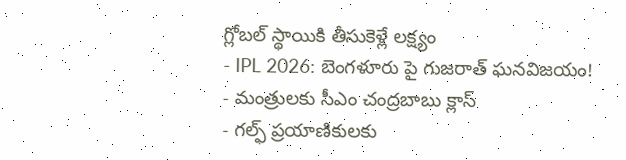గ్లోబల్ స్థాయికి తీసుకెళ్లే లక్ష్యం
- IPL 2026: బెంగళూరు పై గుజరాత్ ఘనవిజయం!
- మంత్రులకు సీఎం చంద్రబాబు క్లాస్
- గల్ఫ్ ప్రయాణికులకు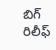బిగ్ రిలీఫ్